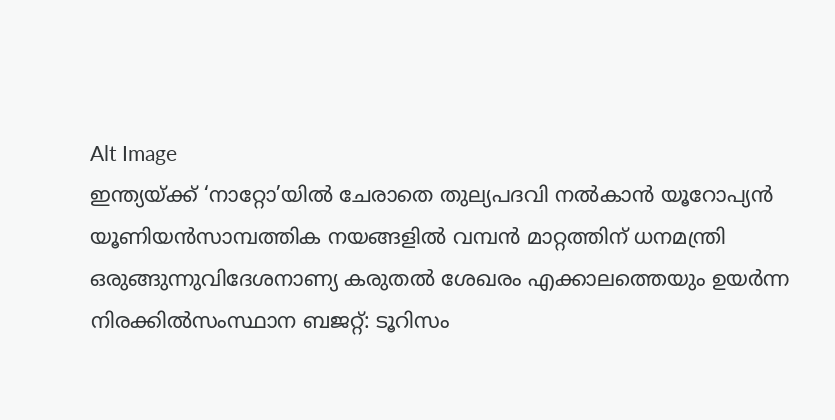Alt Image
ഇന്ത്യയ്ക്ക് ‘നാറ്റോ’യിൽ ചേരാതെ തുല്യപദവി നൽകാൻ യൂറോപ്യൻ യൂണിയൻസാമ്പത്തിക നയങ്ങളില്‍ വമ്പന്‍ മാറ്റത്തിന് ധനമന്ത്രി ഒരുങ്ങുന്നുവിദേശനാണ്യ കരുതല്‍ ശേഖരം എക്കാലത്തെയും ഉയര്‍ന്ന നിരക്കില്‍സംസ്ഥാന ബജറ്റ്: ടൂറിസം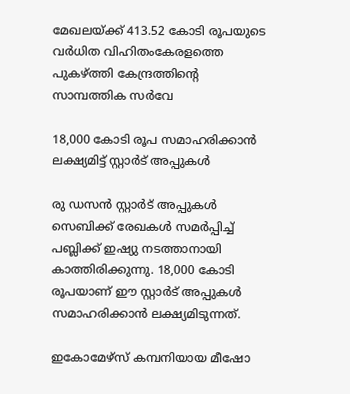മേഖലയ്ക്ക് 413.52 കോടി രൂപയുടെ വര്‍ധിത വിഹിതംകേരളത്തെ പുകഴ്ത്തി കേന്ദ്രത്തിന്റെ സാമ്പത്തിക സർവേ

18,000 കോടി രൂപ സമാഹരിക്കാൻ ലക്ഷ്യമിട്ട് സ്റ്റാർട് അപ്പുകൾ

രു ഡസൻ സ്റ്റാർട് അപ്പുകൾ സെബിക്ക് രേഖകൾ സമർപ്പിച്ച് പബ്ലിക്ക് ഇഷ്യു നടത്താനായി കാത്തിരിക്കുന്നു. 18,000 കോടി രൂപയാണ് ഈ സ്റ്റാർട് അപ്പുകൾ സമാഹരിക്കാൻ ലക്ഷ്യമിടുന്നത്.

ഇകോമേഴ്സ് കമ്പനിയായ മീഷോ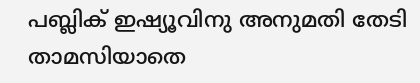പബ്ലിക് ഇഷ്യൂവിനു അനുമതി തേടി താമസിയാതെ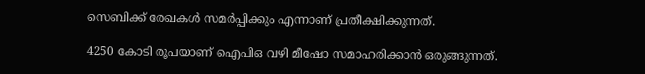സെബിക്ക് രേഖകൾ സമർപ്പിക്കും എന്നാണ് പ്രതീക്ഷിക്കുന്നത്.

4250 കോടി രൂപയാണ് ഐപിഒ വഴി മീഷോ സമാഹരിക്കാൻ ഒരുങ്ങുന്നത്.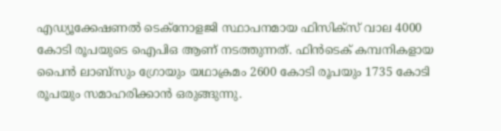എഡ്യൂക്കേഷണൽ ടെക്നോളജി സ്ഥാപനമായ ഫിസിക്സ് വാല 4000 കോടി രൂപയുടെ ഐപിഒ ആണ് നടത്തുന്നത്. ഫിൻടെക് കമ്പനികളായ പൈൻ ലാബ്സും ഗ്രോയും യഥാക്രമം 2600 കോടി രൂപയും 1735 കോടി രൂപയും സമാഹരിക്കാൻ ഒരുങ്ങുന്നു.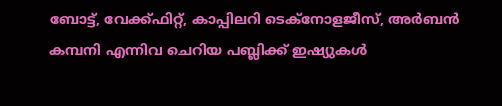ബോട്ട്, വേക്ക്ഫിറ്റ്, കാപ്പിലറി ടെക്നോളജീസ്, അർബൻ കമ്പനി എന്നിവ ചെറിയ പബ്ലിക്ക് ഇഷ്യുകള്‍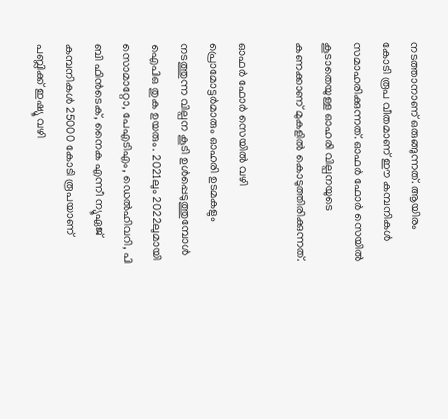നടത്താനാണ് ഒരുങ്ങുന്നത്. ആയിരം കോടി രൂപ വീതമാണ് ഈ കമ്പനികൾ സമാഹരിക്കുന്നത്. ഓഫർ ഫോർ സെയിൽ കൂടാതെയുള്ള ഓഹരി വില്പനയുടെ കണക്കാണ് മുകളിൽ കൊടുത്തിരിക്കുന്നത്.

ഓഫർ ഫോർ സെയിൽ വഴി പ്രൊമോട്ടർമാരും ഓഹരി ഉടമകളും നടത്തുന്ന വില്പന കൂടി ഉൾപ്പെടുത്തുമ്പോൾ ഐപിഒ തുക ഉയരും. 2021ലും 2022ലുമായി സൊമാറ്റോ, പേഎടിഎം, ഡെൽഹിവറി, പി ബി ഫിൻടെക്, നൈക എന്നീ ന്യൂഏജ് കമ്പനികൾ 25000 കോടി രൂപയാണ് പബ്ലിക്ക് ഇഷ്യൂ വഴി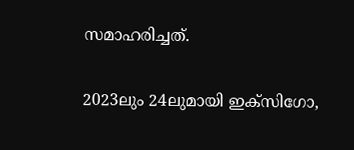സമാഹരിച്ചത്.

2023ലും 24ലുമായി ഇക്സിഗോ,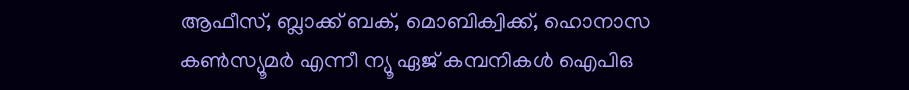ആഫീസ്, ബ്ലാക്ക് ബക്, മൊബിക്വിക്ക്, ഹൊനാസ കൺസ്യൂമർ എന്നീ ന്യൂ ഏജ് കമ്പനികൾ ഐപിഒ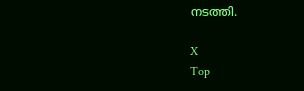നടത്തി.

X
Top